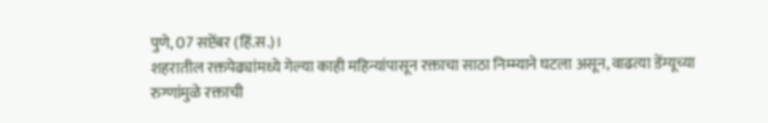पुणे, 07 सप्टेंबर (हिं.स.)।
शहरातील रक्तपेढ्यांमध्ये गेल्या काही महिन्यांपासून रक्ताचा साठा निम्म्याने घटला असून, वाढत्या डेंग्यूच्या रुग्णांमुळे रक्ताची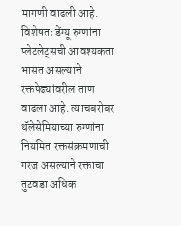मागणी वाढली आहे. विशेषतः डेंग्यू रुग्णांना प्लेटलेट्सची आवश्यकता भासत असल्याने रक्तपेढ्यांवरील ताण वाढला आहे. त्याचबरोबर थॅलेसेमियाच्या रुग्णांना नियमित रक्तसंक्रमणाची गरज असल्याने रक्ताचा तुटवडा अधिक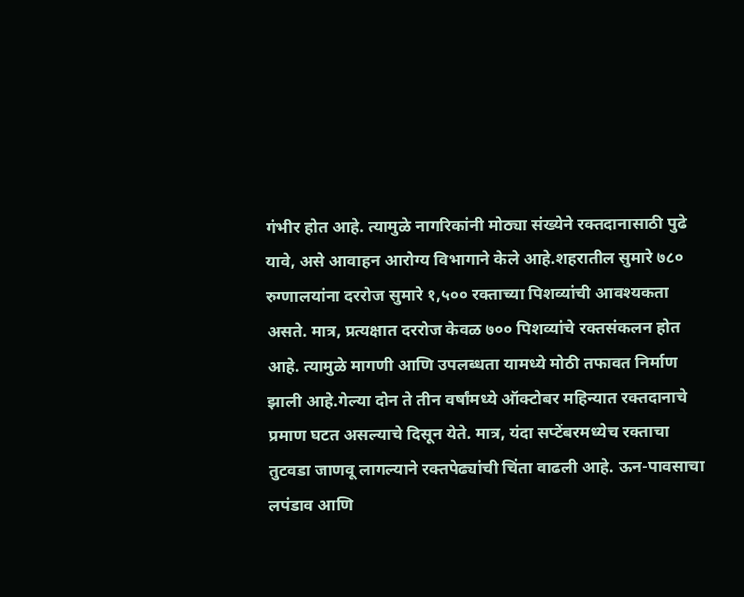गंभीर होत आहे. त्यामुळे नागरिकांनी मोठ्या संख्येने रक्तदानासाठी पुढे यावे, असे आवाहन आरोग्य विभागाने केले आहे.शहरातील सुमारे ७८० रुग्णालयांना दररोज सुमारे १,५०० रक्ताच्या पिशव्यांची आवश्यकता असते. मात्र, प्रत्यक्षात दररोज केवळ ७०० पिशव्यांचे रक्तसंकलन होत आहे. त्यामुळे मागणी आणि उपलब्धता यामध्ये मोठी तफावत निर्माण झाली आहे.गेल्या दोन ते तीन वर्षांमध्ये ऑक्टोबर महिन्यात रक्तदानाचे प्रमाण घटत असल्याचे दिसून येते. मात्र, यंदा सप्टेंबरमध्येच रक्ताचा तुटवडा जाणवू लागल्याने रक्तपेढ्यांची चिंता वाढली आहे. ऊन-पावसाचा लपंडाव आणि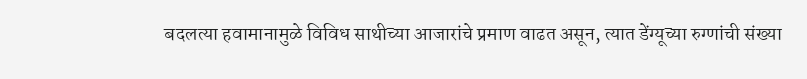बदलत्या हवामानामुळे विविध साथीच्या आजारांचे प्रमाण वाढत असून, त्यात डेंग्यूच्या रुग्णांची संख्या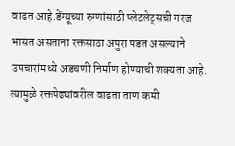वाढत आहे.डेंग्यूच्या रुग्णांसाठी प्लेटलेट्सची गरज भासत असताना रक्तसाठा अपुरा पडत असल्याने उपचारांमध्ये अडचणी निर्माण होण्याची शक्यता आहे. त्यामुळे रक्तपेढ्यांवरील वाढता ताण कमी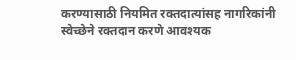करण्यासाठी नियमित रक्तदात्यांसह नागरिकांनी स्वेच्छेने रक्तदान करणे आवश्यक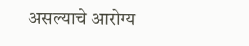असल्याचे आरोग्य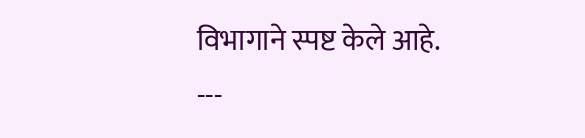विभागाने स्पष्ट केले आहे.
---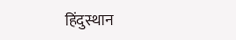हिंदुस्थान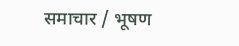समाचार / भूषण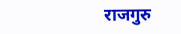राजगुरु